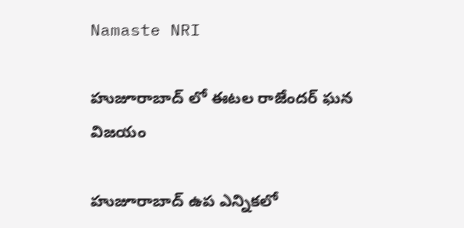Namaste NRI

హుజూరాబాద్ లో ఈటల రాజేందర్ ఘన విజయం

హుజూరాబాద్‌ ఉప ఎన్నికలో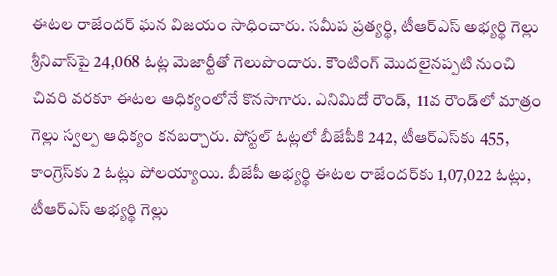ఈటల రాజేందర్‌ ఘన విజయం సాధించారు. సమీప ప్రత్యర్థి, టీఆర్‌ఎస్‌ అభ్యర్థి గెల్లు శ్రీనివాస్‌పై 24,068 ఓట్ల మెజార్టీతో గెలుపొందారు. కౌంటింగ్‌ మొదలైనప్పటి నుంచి చివరి వరకూ ఈటల ఆధిక్యంలోనే కొనసాగారు. ఎనిమిదో రౌండ్‌,  11వ రౌండ్‌లో మాత్రం గెల్లు స్వల్ప ఆధిక్యం కనబర్చారు. పోస్టల్‌ ఓట్లలో బీజేపీకి 242, టీఆర్‌ఎస్‌కు 455, కాంగ్రెస్‌కు 2 ఓట్లు పోలయ్యాయి. బీజేపీ అభ్యర్థి ఈటల రాజేందర్‌కు 1,07,022 ఓట్లు, టీఆర్‌ఎస్‌ అభ్యర్థి గెల్లు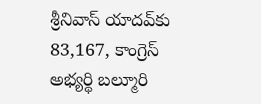శ్రీనివాస్‌ యాదవ్‌కు 83,167, కాంగ్రెస్‌ అభ్యర్థి బల్మూరి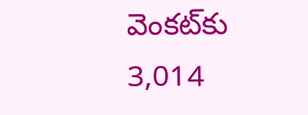వెంకట్‌కు 3,014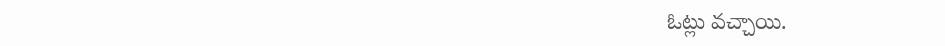ఓట్లు వచ్చాయి.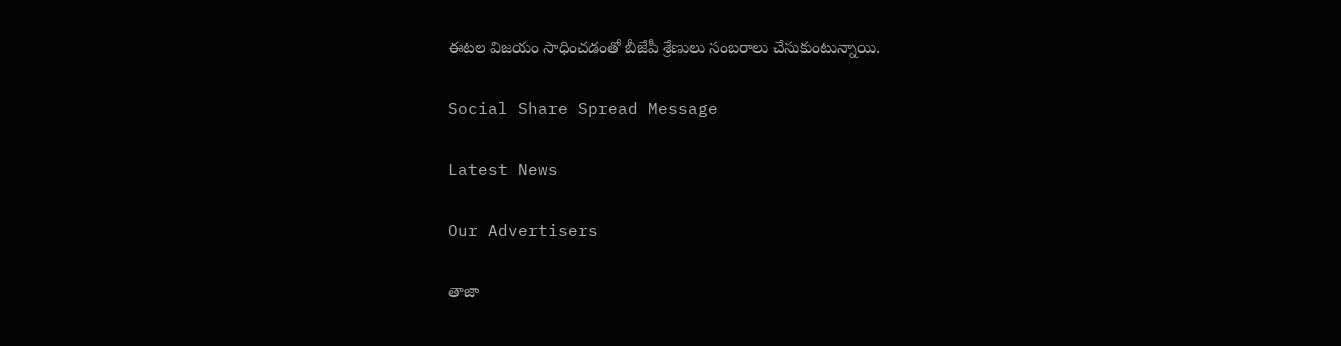ఈటల విజయం సాధించడంతో బీజేపీ శ్రేణులు సంబరాలు చేసుకుంటున్నాయి.

Social Share Spread Message

Latest News

Our Advertisers

తాజా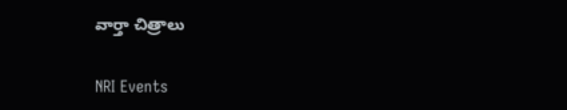వార్తా చిత్రాలు

NRI Events